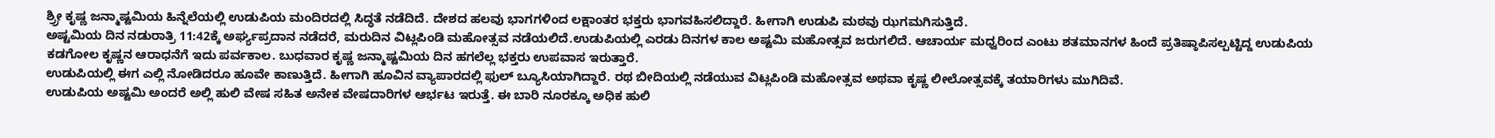ಶ್ರ್ರೀ ಕೃಷ್ಣ ಜನ್ಮಾಷ್ಟಮಿಯ ಹಿನ್ನೆಲೆಯಲ್ಲಿ ಉಡುಪಿಯ ಮಂದಿರದಲ್ಲಿ ಸಿದ್ಧತೆ ನಡೆದಿದೆ. ದೇಶದ ಹಲವು ಭಾಗಗಳಿಂದ ಲಕ್ಷಾಂತರ ಭಕ್ತರು ಭಾಗವಹಿಸಲಿದ್ದಾರೆ. ಹೀಗಾಗಿ ಉಡುಪಿ ಮಠವು ಝಗಮಗಿಸುತ್ತಿದೆ.
ಅಷ್ಟಮಿಯ ದಿನ ನಡುರಾತ್ರಿ 11:42ಕ್ಕೆ ಅರ್ಘ್ಯಪ್ರದಾನ ನಡೆದರೆ, ಮರುದಿನ ವಿಟ್ಲಪಿಂಡಿ ಮಹೋತ್ಸವ ನಡೆಯಲಿದೆ.ಉಡುಪಿಯಲ್ಲಿ ಎರಡು ದಿನಗಳ ಕಾಲ ಅಷ್ಟಮಿ ಮಹೋತ್ಸವ ಜರುಗಲಿದೆ. ಆಚಾರ್ಯ ಮಧ್ವರಿಂದ ಎಂಟು ಶತಮಾನಗಳ ಹಿಂದೆ ಪ್ರತಿಷ್ಠಾಪಿಸಲ್ಪಟ್ಟಿದ್ದ ಉಡುಪಿಯ ಕಡಗೋಲ ಕೃಷ್ಣನ ಆರಾಧನೆಗೆ ಇದು ಪರ್ವಕಾಲ. ಬುಧವಾರ ಕೃಷ್ಣ ಜನ್ಮಾಷ್ಟಮಿಯ ದಿನ ಹಗಲೆಲ್ಲ ಭಕ್ತರು ಉಪವಾಸ ಇರುತ್ತಾರೆ.
ಉಡುಪಿಯಲ್ಲಿ ಈಗ ಎಲ್ಲಿ ನೋಡಿದರೂ ಹೂವೇ ಕಾಣುತ್ತಿದೆ. ಹೀಗಾಗಿ ಹೂವಿನ ವ್ಯಾಪಾರದಲ್ಲಿ ಫುಲ್ ಬ್ಯೂಸಿಯಾಗಿದ್ದಾರೆ. ರಥ ಬೀದಿಯಲ್ಲಿ ನಡೆಯುವ ವಿಟ್ಲಪಿಂಡಿ ಮಹೋತ್ಸವ ಅಥವಾ ಕೃಷ್ಣ ಲೀಲೋತ್ಸವಕ್ಕೆ ತಯಾರಿಗಳು ಮುಗಿದಿವೆ.
ಉಡುಪಿಯ ಅಷ್ಟಮಿ ಅಂದರೆ ಅಲ್ಲಿ ಹುಲಿ ವೇಷ ಸಹಿತ ಅನೇಕ ವೇಷದಾರಿಗಳ ಆರ್ಭಟ ಇರುತ್ತೆ. ಈ ಬಾರಿ ನೂರಕ್ಕೂ ಅಧಿಕ ಹುಲಿ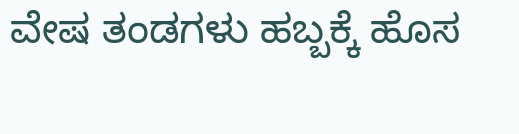ವೇಷ ತಂಡಗಳು ಹಬ್ಬಕ್ಕೆ ಹೊಸ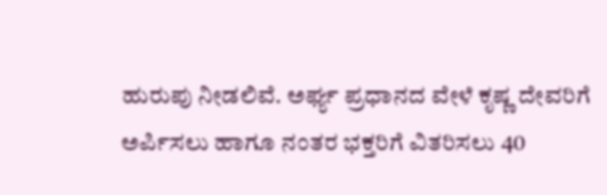ಹುರುಪು ನೀಡಲಿವೆ. ಅರ್ಘ್ಯ ಪ್ರಧಾನದ ವೇಳೆ ಕೃಷ್ಣ ದೇವರಿಗೆ ಅರ್ಪಿಸಲು ಹಾಗೂ ನಂತರ ಭಕ್ತರಿಗೆ ವಿತರಿಸಲು 40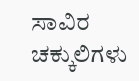ಸಾವಿರ ಚಕ್ಕುಲಿಗಳು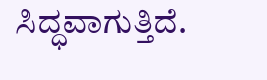ಸಿದ್ಧವಾಗುತ್ತಿದೆ.